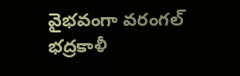వైభవంగా వరంగల్ భద్రకాళీ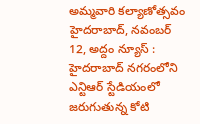అమ్మవారి కల్యాణోత్సవం
హైదరాబాద్, నవంబర్ 12, అద్దం న్యూస్ : హైదరాబాద్ నగరంలోని ఎన్టిఆర్ స్టేడియంలో జరుగుతున్న కోటి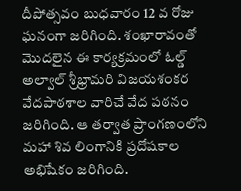దీపోత్సవం బుధవారం 12 వ రోజు ఘనంగా జరిగింది. శంఖారావంతో మొదలైన ఈ కార్యక్రమంలో ఓల్డ్ అల్వాల్ శ్రీభ్రామరి విజయశంకర వేదపాఠశాల వారిచే వేద పఠనం జరిగింది. ఆ తర్వాత ప్రాంగణంలోని మహా శివ లింగానికి ప్రదోషకాల అభిషేకం జరిగింది.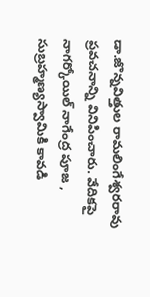డా.జొన్నవిత్తుల రామలింగేశ్వరరావు ప్రవచనాన్ని వినిపించారు. వేదికపై నాగర్కోయిల్ నాగేంద్ర పూజ , సుబ్రహ్మణ్యస్వామికి కావడి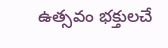ఉత్సవం భక్తులచే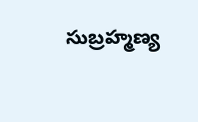సుబ్రహ్మణ్య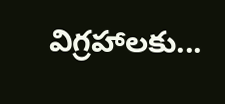విగ్రహాలకు...